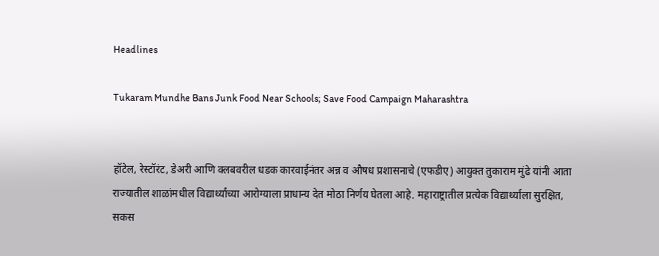Headlines

Tukaram Mundhe Bans Junk Food Near Schools; Save Food Campaign Maharashtra


हॉटेल, रेस्टॉरंट, डेअरी आणि क्लबवरील धडक कारवाईनंतर अन्न व औषध प्रशासनाचे (एफडीए) आयुक्त तुकाराम मुंढे यांनी आता राज्यातील शाळांमधील विद्यार्थ्यांच्या आरोग्याला प्राधान्य देत मोठा निर्णय घेतला आहे. महाराष्ट्रातील प्रत्येक विद्यार्थ्याला सुरक्षित, सकस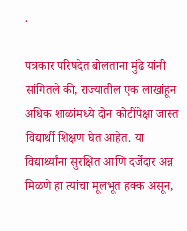.

पत्रकार परिषदेत बोलताना मुंढे यांनी सांगितले की, राज्यातील एक लाखांहून अधिक शाळांमध्ये दोन कोटींपेक्षा जास्त विद्यार्थी शिक्षण घेत आहेत. या विद्यार्थ्यांना सुरक्षित आणि दर्जेदार अन्न मिळणे हा त्यांचा मूलभूत हक्क असून,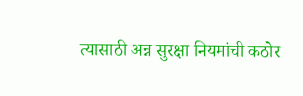त्यासाठी अन्न सुरक्षा नियमांची कठोर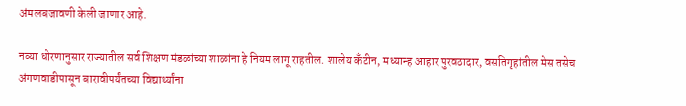अंमलबजावणी केली जाणार आहे.

नव्या धोरणानुसार राज्यातील सर्व शिक्षण मंडळांच्या शाळांना हे नियम लागू राहतील. शालेय कँटीन, मध्यान्ह आहार पुरवठादार, वसतिगृहांतील मेस तसेच अंगणवाडीपासून बारावीपर्यंतच्या विद्यार्थ्यांना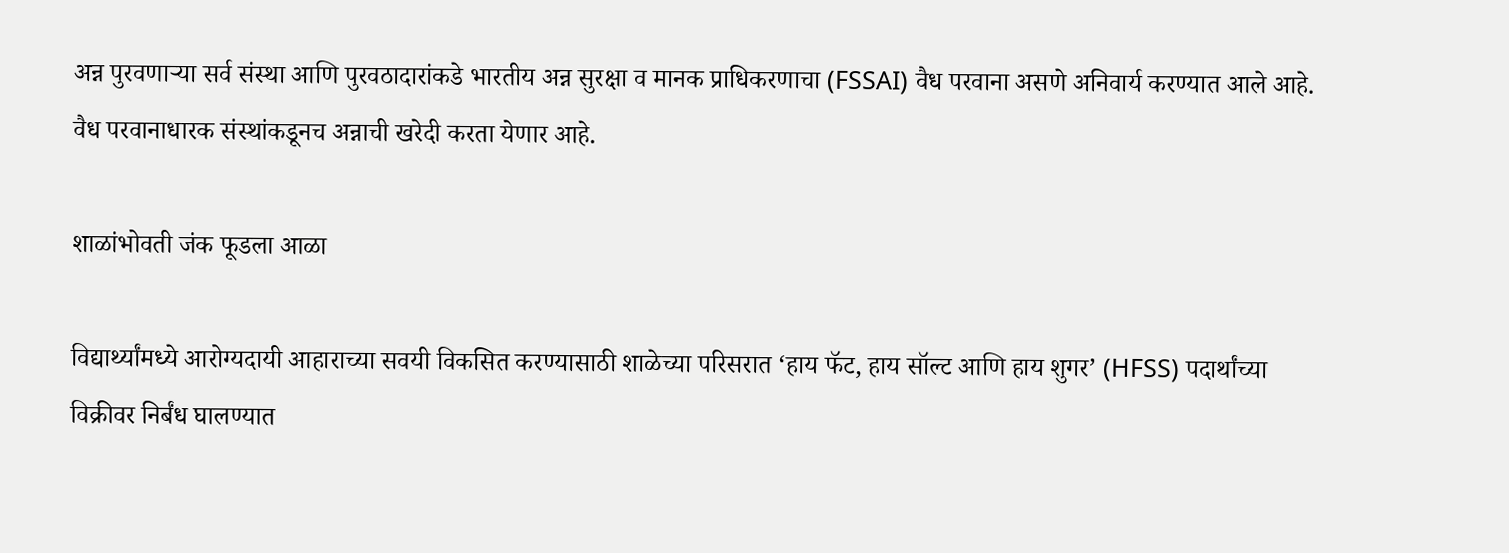अन्न पुरवणाऱ्या सर्व संस्था आणि पुरवठादारांकडे भारतीय अन्न सुरक्षा व मानक प्राधिकरणाचा (FSSAI) वैध परवाना असणे अनिवार्य करण्यात आले आहे. वैध परवानाधारक संस्थांकडूनच अन्नाची खरेदी करता येणार आहे.

शाळांभोवती जंक फूडला आळा

विद्यार्थ्यांमध्ये आरोग्यदायी आहाराच्या सवयी विकसित करण्यासाठी शाळेच्या परिसरात ‘हाय फॅट, हाय सॉल्ट आणि हाय शुगर’ (HFSS) पदार्थांच्या विक्रीवर निर्बंध घालण्यात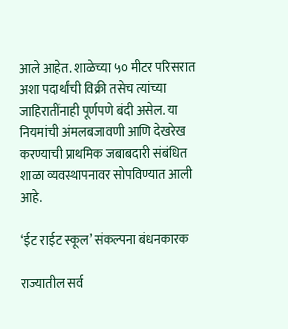आले आहेत. शाळेच्या ५० मीटर परिसरात अशा पदार्थांची विक्री तसेच त्यांच्या जाहिरातींनाही पूर्णपणे बंदी असेल. या नियमांची अंमलबजावणी आणि देखरेख करण्याची प्राथमिक जबाबदारी संबंधित शाळा व्यवस्थापनावर सोपविण्यात आली आहे.

‘ईट राईट स्कूल’ संकल्पना बंधनकारक

राज्यातील सर्व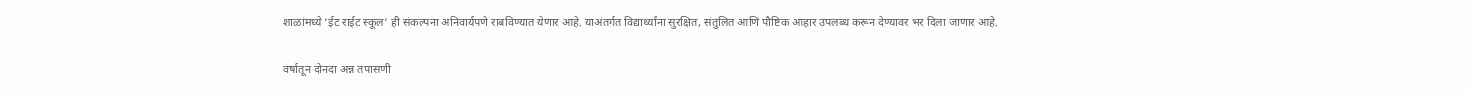शाळांमध्ये ‘ईट राईट स्कूल’ ही संकल्पना अनिवार्यपणे राबविण्यात येणार आहे. याअंतर्गत विद्यार्थ्यांना सुरक्षित, संतुलित आणि पौष्टिक आहार उपलब्ध करून देण्यावर भर दिला जाणार आहे.

वर्षातून दोनदा अन्न तपासणी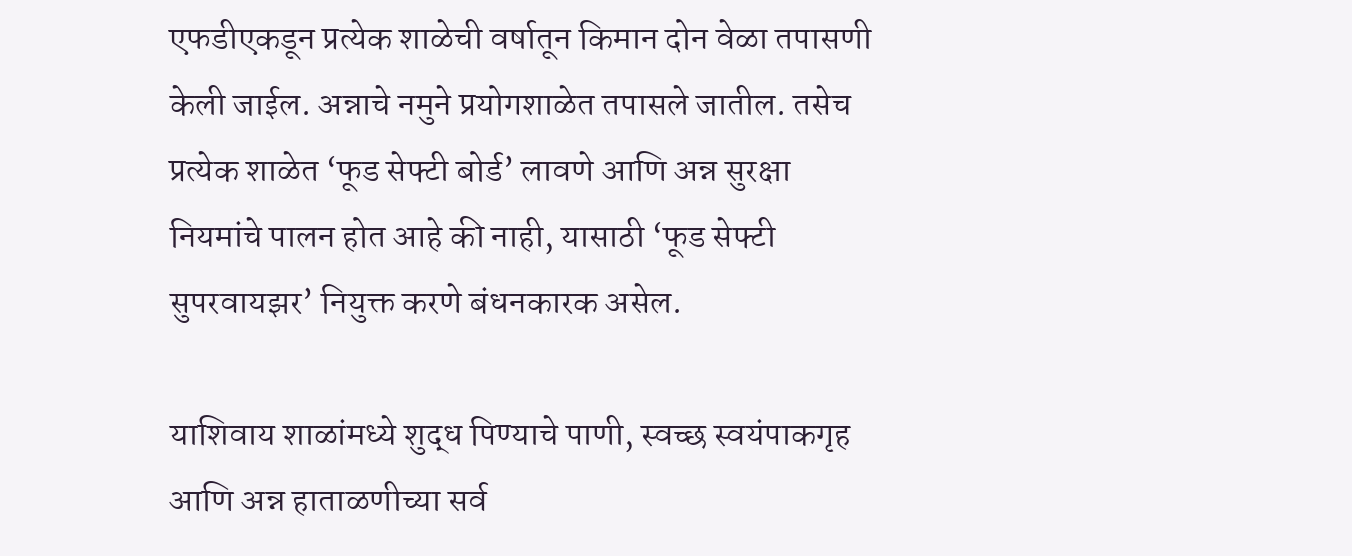एफडीएकडून प्रत्येक शाळेची वर्षातून किमान दोन वेळा तपासणी केली जाईल. अन्नाचे नमुने प्रयोगशाळेत तपासले जातील. तसेच प्रत्येक शाळेत ‘फूड सेफ्टी बोर्ड’ लावणे आणि अन्न सुरक्षा नियमांचे पालन होत आहे की नाही, यासाठी ‘फूड सेफ्टी सुपरवायझर’ नियुक्त करणे बंधनकारक असेल.

याशिवाय शाळांमध्ये शुद्ध पिण्याचे पाणी, स्वच्छ स्वयंपाकगृह आणि अन्न हाताळणीच्या सर्व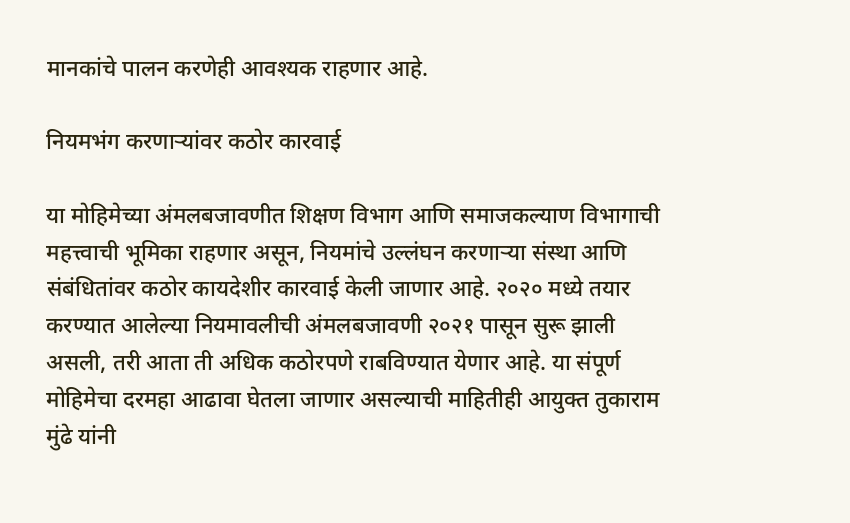मानकांचे पालन करणेही आवश्यक राहणार आहे.

नियमभंग करणाऱ्यांवर कठोर कारवाई

या मोहिमेच्या अंमलबजावणीत शिक्षण विभाग आणि समाजकल्याण विभागाची महत्त्वाची भूमिका राहणार असून, नियमांचे उल्लंघन करणाऱ्या संस्था आणि संबंधितांवर कठोर कायदेशीर कारवाई केली जाणार आहे. २०२० मध्ये तयार करण्यात आलेल्या नियमावलीची अंमलबजावणी २०२१ पासून सुरू झाली असली, तरी आता ती अधिक कठोरपणे राबविण्यात येणार आहे. या संपूर्ण मोहिमेचा दरमहा आढावा घेतला जाणार असल्याची माहितीही आयुक्त तुकाराम मुंढे यांनी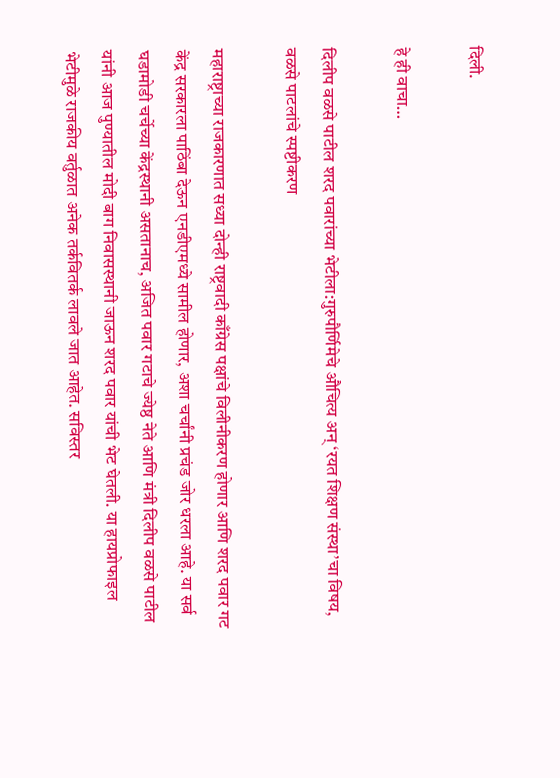दिली.

हे ही वाचा…

दिलीप वळसे पाटील शरद पवारांच्या भेटीला:गुरुपौर्णिमेचे औचित्य अन् ‘रयत शिक्षण संस्था’चा विषय, वळसे पाटलांचे स्पष्टीकरण

महाराष्ट्राच्या राजकारणात सध्या दोन्ही राष्ट्रवादी काँग्रेस पक्षांचे विलीनीकरण होणार आणि शरद पवार गट केंद्र सरकारला पाठिंबा देऊन एनडीएमध्ये सामील होणार, अशा चर्चांनी प्रचंड जोर धरला आहे. या सर्व घडामोडी चर्चेच्या केंद्रस्थानी असतानाच, अजित पवार गटाचे ज्येष्ठ नेते आणि मंत्री दिलीप वळसे पाटील यांनी आज पुण्यातील मोदी बाग निवासस्थानी जाऊन शरद पवार यांची भेट घेतली. या हायप्रोफाइल भेटीमुळे राजकीय वर्तुळात अनेक तर्कवितर्क लावले जात आहेत. सविस्तर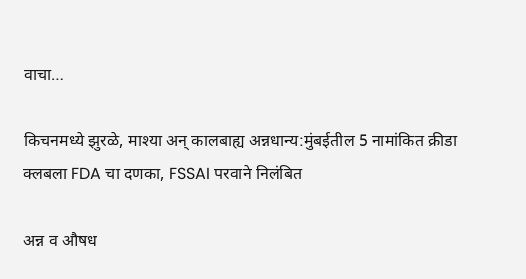वाचा…

किचनमध्ये झुरळे, माश्या अन् कालबाह्य अन्नधान्य:मुंबईतील 5 नामांकित क्रीडा क्लबला FDA चा दणका, FSSAI परवाने निलंबित

अन्न व औषध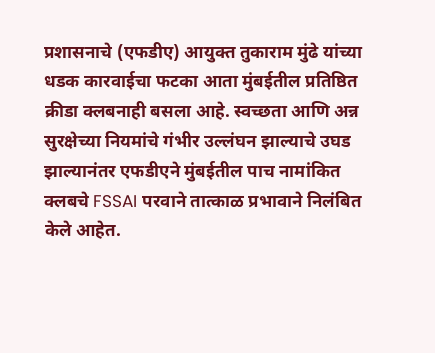प्रशासनाचे (एफडीए) आयुक्त तुकाराम मुंढे यांच्या धडक कारवाईचा फटका आता मुंबईतील प्रतिष्ठित क्रीडा क्लबनाही बसला आहे. स्वच्छता आणि अन्न सुरक्षेच्या नियमांचे गंभीर उल्लंघन झाल्याचे उघड झाल्यानंतर एफडीएने मुंबईतील पाच नामांकित क्लबचे FSSAI परवाने तात्काळ प्रभावाने निलंबित केले आहेत.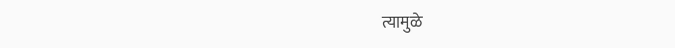त्यामुळे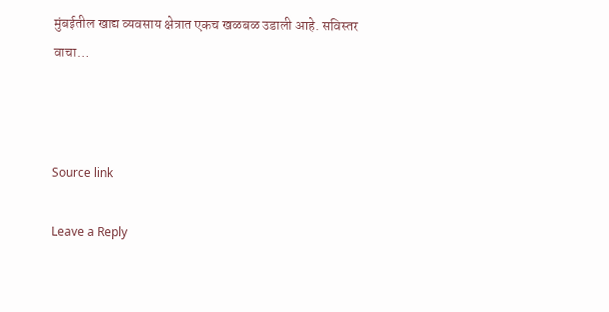मुंबईतील खाद्य व्यवसाय क्षेत्रात एकच खळबळ उडाली आहे. सविस्तर वाचा…



Source link

Leave a Reply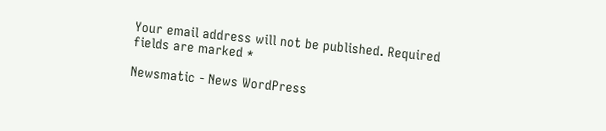Your email address will not be published. Required fields are marked *

Newsmatic - News WordPress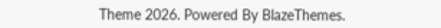Theme 2026. Powered By BlazeThemes.